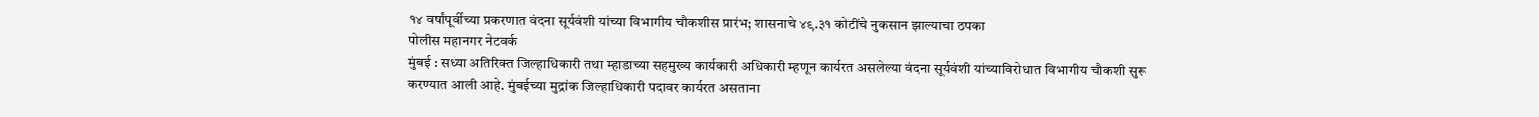१४ वर्षांपूर्वीच्या प्रकरणात वंदना सूर्यवंशी यांच्या विभागीय चौकशीस प्रारंभ; शासनाचे ४९.३१ कोटींचे नुकसान झाल्याचा ठपका
पोलीस महानगर नेटवर्क
मुंबई : सध्या अतिरिक्त जिल्हाधिकारी तथा म्हाडाच्या सहमुख्य कार्यकारी अधिकारी म्हणून कार्यरत असलेल्या वंदना सूर्यवंशी यांच्याविरोधात विभागीय चौकशी सुरू करण्यात आली आहे. मुंबईच्या मुद्रांक जिल्हाधिकारी पदावर कार्यरत असताना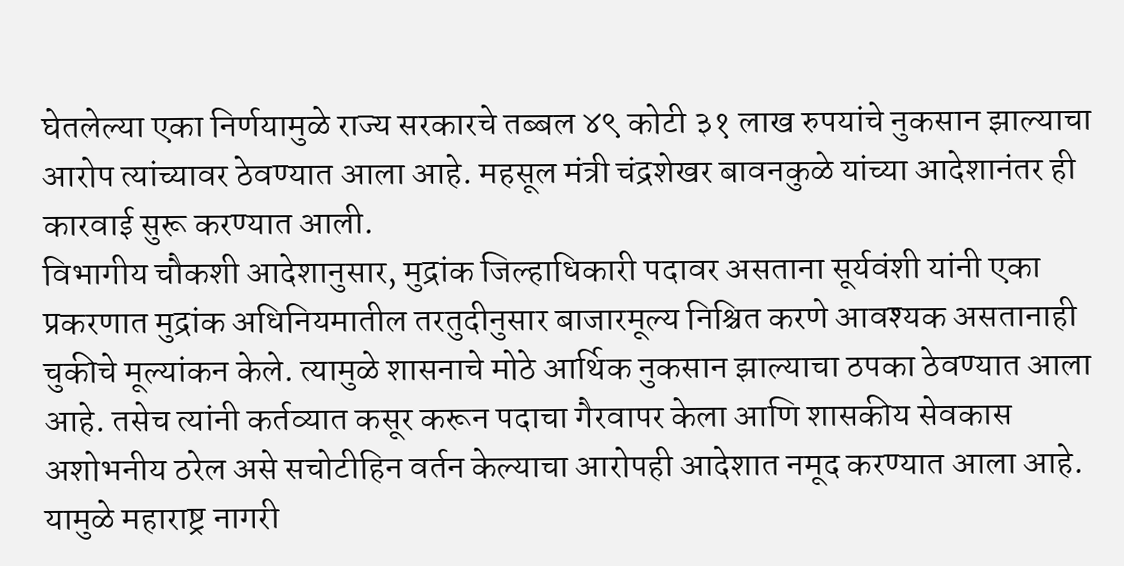घेतलेल्या एका निर्णयामुळे राज्य सरकारचे तब्बल ४९ कोटी ३१ लाख रुपयांचे नुकसान झाल्याचा आरोप त्यांच्यावर ठेवण्यात आला आहे. महसूल मंत्री चंद्रशेखर बावनकुळे यांच्या आदेशानंतर ही कारवाई सुरू करण्यात आली.
विभागीय चौकशी आदेशानुसार, मुद्रांक जिल्हाधिकारी पदावर असताना सूर्यवंशी यांनी एका प्रकरणात मुद्रांक अधिनियमातील तरतुदीनुसार बाजारमूल्य निश्चित करणे आवश्यक असतानाही चुकीचे मूल्यांकन केले. त्यामुळे शासनाचे मोठे आर्थिक नुकसान झाल्याचा ठपका ठेवण्यात आला आहे. तसेच त्यांनी कर्तव्यात कसूर करून पदाचा गैरवापर केला आणि शासकीय सेवकास अशोभनीय ठरेल असे सचोटीहिन वर्तन केल्याचा आरोपही आदेशात नमूद करण्यात आला आहे. यामुळे महाराष्ट्र नागरी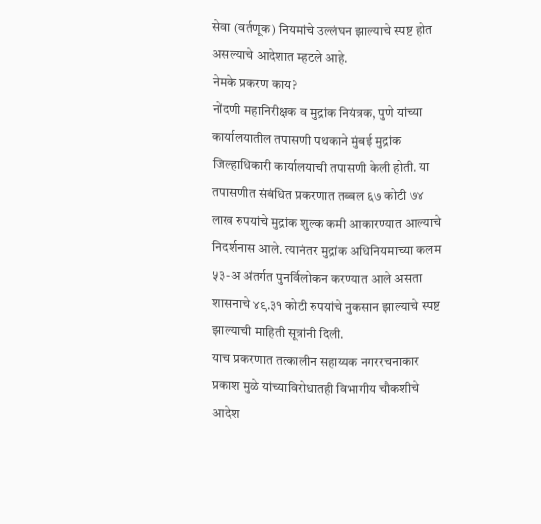सेवा (वर्तणूक) नियमांचे उल्लंघन झाल्याचे स्पष्ट होत असल्याचे आदेशात म्हटले आहे.
नेमके प्रकरण काय?
नोंदणी महानिरीक्षक व मुद्रांक नियंत्रक, पुणे यांच्या कार्यालयातील तपासणी पथकाने मुंबई मुद्रांक जिल्हाधिकारी कार्यालयाची तपासणी केली होती. या तपासणीत संबंधित प्रकरणात तब्बल ६७ कोटी ७४ लाख रुपयांचे मुद्रांक शुल्क कमी आकारण्यात आल्याचे निदर्शनास आले. त्यानंतर मुद्रांक अधिनियमाच्या कलम ५३-अ अंतर्गत पुनर्विलोकन करण्यात आले असता शासनाचे ४९.३१ कोटी रुपयांचे नुकसान झाल्याचे स्पष्ट झाल्याची माहिती सूत्रांनी दिली.
याच प्रकरणात तत्कालीन सहाय्यक नगररचनाकार प्रकाश मुळे यांच्याविरोधातही विभागीय चौकशीचे आदेश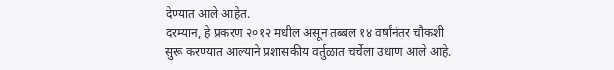देण्यात आले आहेत.
दरम्यान, हे प्रकरण २०१२ मधील असून तब्बल १४ वर्षांनंतर चौकशी सुरू करण्यात आल्याने प्रशासकीय वर्तुळात चर्चेला उधाण आले आहे.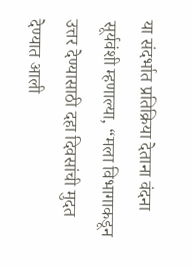या संदर्भात प्रतिक्रिया देताना वंदना सूर्यवंशी म्हणाल्या, “मला विभागाकडून उत्तर देण्यासाठी दहा दिवसांची मुदत देण्यात आली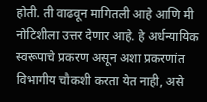होती. ती वाढवून मागितली आहे आणि मी नोटिशीला उत्तर देणार आहे. हे अर्धन्यायिक स्वरूपाचे प्रकरण असून अशा प्रकरणांत विभागीय चौकशी करता येत नाही, असे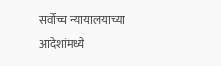सर्वोच्च न्यायालयाच्या आदेशांमध्ये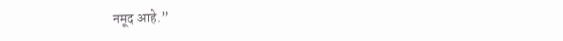नमूद आहे.”